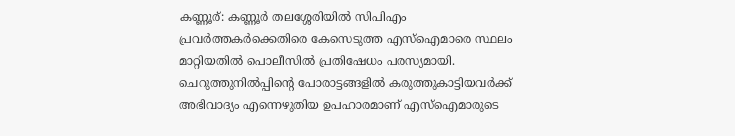കണ്ണൂര്: കണ്ണൂർ തലശ്ശേരിയിൽ സിപിഎം പ്രവർത്തകർക്കെതിരെ കേസെടുത്ത എസ്ഐമാരെ സ്ഥലം മാറ്റിയതിൽ പൊലീസിൽ പ്രതിഷേധം പരസ്യമായി. ചെറുത്തുനിൽപ്പിന്റെ പോരാട്ടങ്ങളിൽ കരുത്തുകാട്ടിയവർക്ക് അഭിവാദ്യം എന്നെഴുതിയ ഉപഹാരമാണ് എസ്ഐമാരുടെ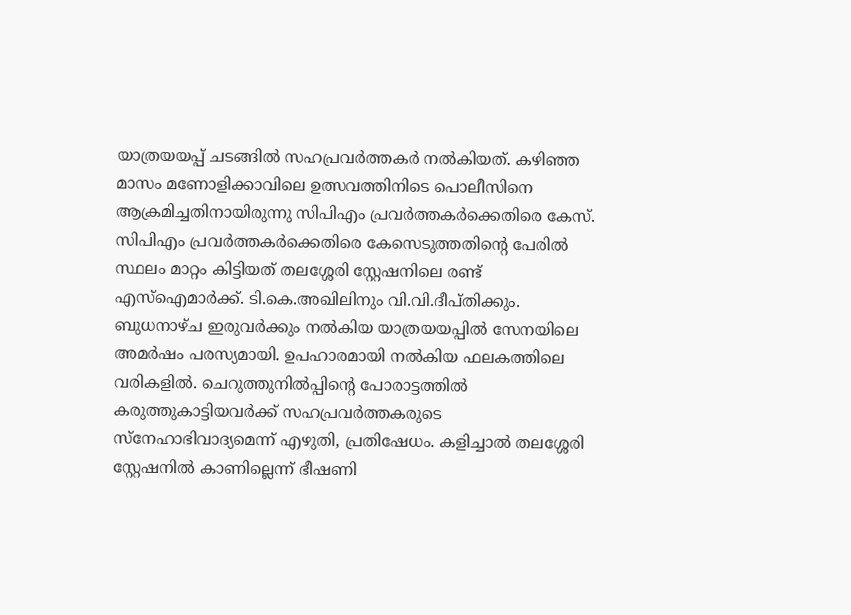യാത്രയയപ്പ് ചടങ്ങിൽ സഹപ്രവർത്തകർ നൽകിയത്. കഴിഞ്ഞ മാസം മണോളിക്കാവിലെ ഉത്സവത്തിനിടെ പൊലീസിനെ ആക്രമിച്ചതിനായിരുന്നു സിപിഎം പ്രവർത്തകർക്കെതിരെ കേസ്.
സിപിഎം പ്രവർത്തകർക്കെതിരെ കേസെടുത്തതിന്റെ പേരിൽ സ്ഥലം മാറ്റം കിട്ടിയത് തലശ്ശേരി സ്റ്റേഷനിലെ രണ്ട് എസ്ഐമാർക്ക്. ടി.കെ.അഖിലിനും വി.വി.ദീപ്തിക്കും. ബുധനാഴ്ച ഇരുവർക്കും നൽകിയ യാത്രയയപ്പിൽ സേനയിലെ അമർഷം പരസ്യമായി. ഉപഹാരമായി നൽകിയ ഫലകത്തിലെ വരികളിൽ. ചെറുത്തുനിൽപ്പിന്റെ പോരാട്ടത്തിൽ കരുത്തുകാട്ടിയവർക്ക് സഹപ്രവർത്തകരുടെ സ്നേഹാഭിവാദ്യമെന്ന് എഴുതി, പ്രതിഷേധം. കളിച്ചാൽ തലശ്ശേരി സ്റ്റേഷനിൽ കാണില്ലെന്ന് ഭീഷണി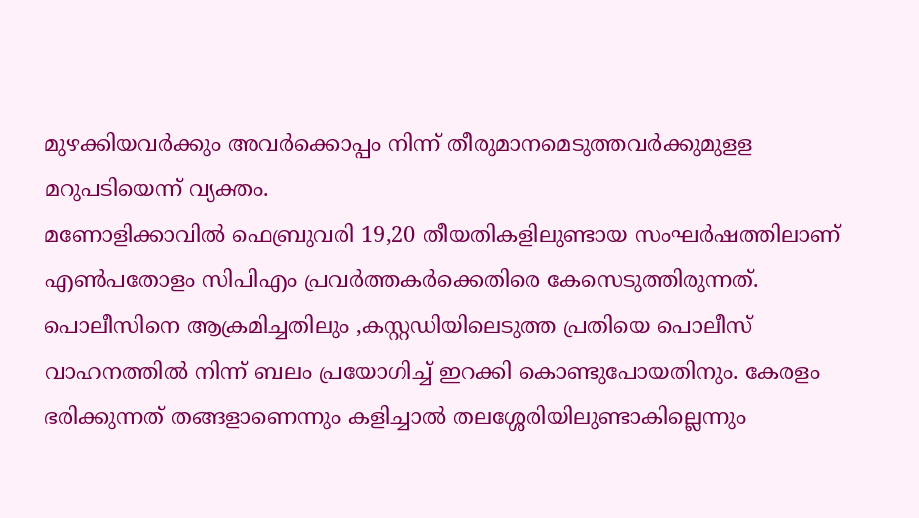മുഴക്കിയവർക്കും അവർക്കൊപ്പം നിന്ന് തീരുമാനമെടുത്തവർക്കുമുളള മറുപടിയെന്ന് വ്യക്തം.
മണോളിക്കാവിൽ ഫെബ്രുവരി 19,20 തീയതികളിലുണ്ടായ സംഘർഷത്തിലാണ് എൺപതോളം സിപിഎം പ്രവർത്തകർക്കെതിരെ കേസെടുത്തിരുന്നത്. പൊലീസിനെ ആക്രമിച്ചതിലും ,കസ്റ്റഡിയിലെടുത്ത പ്രതിയെ പൊലീസ് വാഹനത്തിൽ നിന്ന് ബലം പ്രയോഗിച്ച് ഇറക്കി കൊണ്ടുപോയതിനും. കേരളം ഭരിക്കുന്നത് തങ്ങളാണെന്നും കളിച്ചാൽ തലശ്ശേരിയിലുണ്ടാകില്ലെന്നും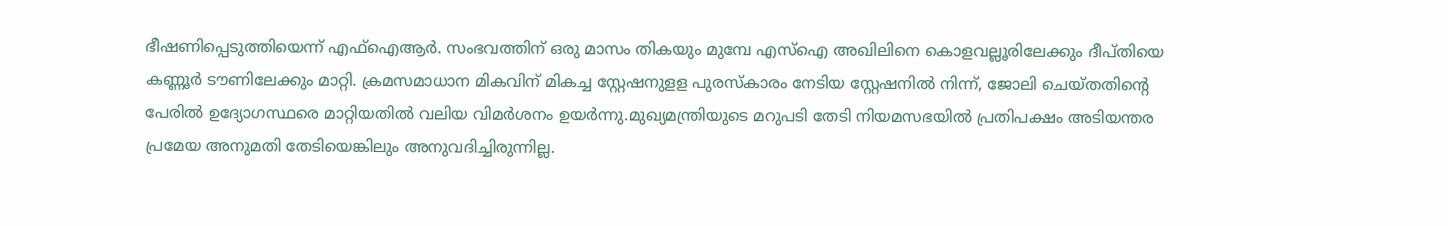ഭീഷണിപ്പെടുത്തിയെന്ന് എഫ്ഐആർ. സംഭവത്തിന് ഒരു മാസം തികയും മുമ്പേ എസ്ഐ അഖിലിനെ കൊളവല്ലൂരിലേക്കും ദീപ്തിയെ കണ്ണൂർ ടൗണിലേക്കും മാറ്റി. ക്രമസമാധാന മികവിന് മികച്ച സ്റ്റേഷനുളള പുരസ്കാരം നേടിയ സ്റ്റേഷനിൽ നിന്ന്, ജോലി ചെയ്തതിന്റെ പേരിൽ ഉദ്യോഗസ്ഥരെ മാറ്റിയതിൽ വലിയ വിമർശനം ഉയർന്നു.മുഖ്യമന്ത്രിയുടെ മറുപടി തേടി നിയമസഭയിൽ പ്രതിപക്ഷം അടിയന്തര പ്രമേയ അനുമതി തേടിയെങ്കിലും അനുവദിച്ചിരുന്നില്ല.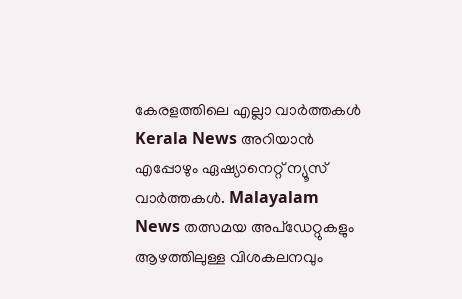കേരളത്തിലെ എല്ലാ വാർത്തകൾ Kerala News അറിയാൻ എപ്പോഴും ഏഷ്യാനെറ്റ് ന്യൂസ് വാർത്തകൾ. Malayalam News തത്സമയ അപ്ഡേറ്റുകളും ആഴത്തിലുള്ള വിശകലനവും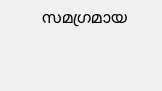സമഗ്രമായ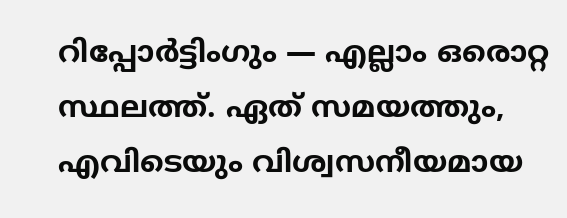റിപ്പോർട്ടിംഗും — എല്ലാം ഒരൊറ്റ സ്ഥലത്ത്. ഏത് സമയത്തും, എവിടെയും വിശ്വസനീയമായ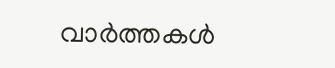വാർത്തകൾ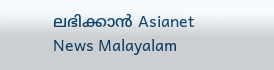ലഭിക്കാൻ Asianet News Malayalam